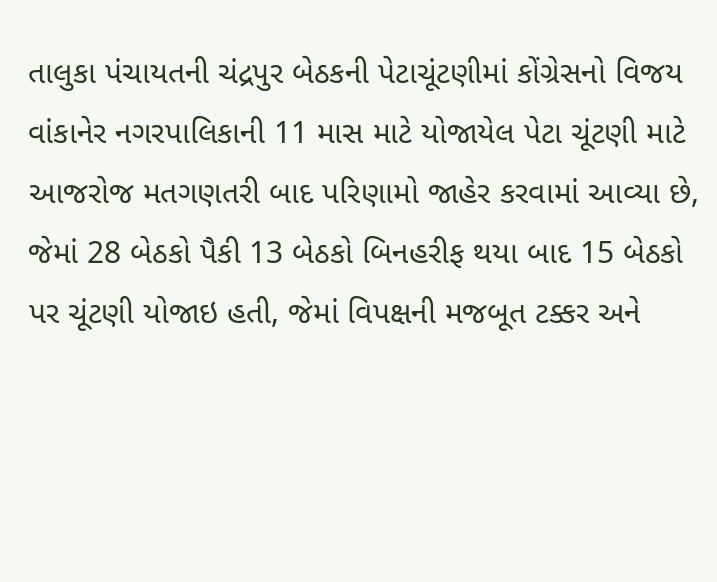તાલુકા પંચાયતની ચંદ્રપુર બેઠકની પેટાચૂંટણીમાં કોંગ્રેસનો વિજય
વાંકાનેર નગરપાલિકાની 11 માસ માટે યોજાયેલ પેટા ચૂંટણી માટે આજરોજ મતગણતરી બાદ પરિણામો જાહેર કરવામાં આવ્યા છે, જેમાં 28 બેઠકો પૈકી 13 બેઠકો બિનહરીફ થયા બાદ 15 બેઠકો પર ચૂંટણી યોજાઇ હતી, જેમાં વિપક્ષની મજબૂત ટક્કર અને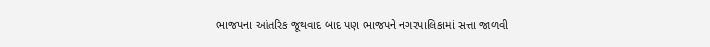ભાજપના આંતરિક જૂથવાદ બાદ પણ ભાજપને નગરપાલિકામાં સત્તા જાળવી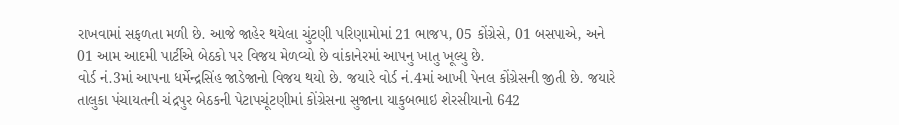રાખવામાં સફળતા મળી છે. આજે જાહેર થયેલા ચુંટણી પરિણામોમાં 21 ભાજપ, 05 કોંગ્રેસે, 01 બસપાએ, અને 01 આમ આદમી પાર્ટીએ બેઠકો પર વિજય મેળવ્યો છે વાંકાનેરમાં આપનુ ખાતુ ખૂલ્યુ છે.
વોર્ડ નં.3માં આપના ધર્મેન્દ્રસિંહ જાડેજાનો વિજય થયો છે. જયારે વોર્ડ નં.4માં આખી પેનલ કોંગ્રેસની જીતી છે. જયારે તાલુકા પંચાયતની ચંદ્રપુર બેઠકની પેટાપચૂંટણીમાં કોંગ્રેસના સુજાના યાકુબભાઇ શેરસીયાનો 642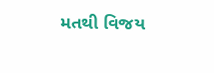મતથી વિજય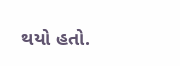થયો હતો.